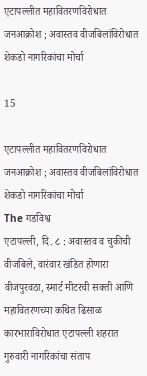एटापल्लीत महावितरणविरोधात जनआक्रोश ; अवास्तव वीजबिलांविरोधात शेकडो नागरिकांचा मोर्चा

15

एटापल्लीत महावितरणविरोधात जनआक्रोश ; अवास्तव वीजबिलांविरोधात शेकडो नागरिकांचा मोर्चा
The गडविश्व
एटापल्ली, दि. ८ : अवास्तव व चुकीची वीजबिले, वारंवार खंडित होणारा वीजपुरवठा, स्मार्ट मीटरची सक्ती आणि महावितरणच्या कथित ढिसाळ कारभाराविरोधात एटापल्ली शहरात गुरुवारी नागरिकांचा संताप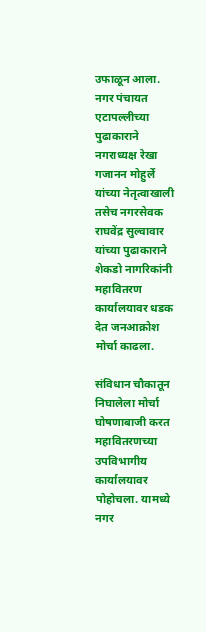उफाळून आला. नगर पंचायत एटापल्लीच्या पुढाकाराने नगराध्यक्ष रेखा गजानन मोहुर्ले यांच्या नेतृत्वाखाली तसेच नगरसेवक राघवेंद्र सुल्वावार यांच्या पुढाकाराने शेकडो नागरिकांनी महावितरण कार्यालयावर धडक देत जनआक्रोश मोर्चा काढला.

संविधान चौकातून निघालेला मोर्चा घोषणाबाजी करत महावितरणच्या उपविभागीय कार्यालयावर पोहोचला. यामध्ये नगर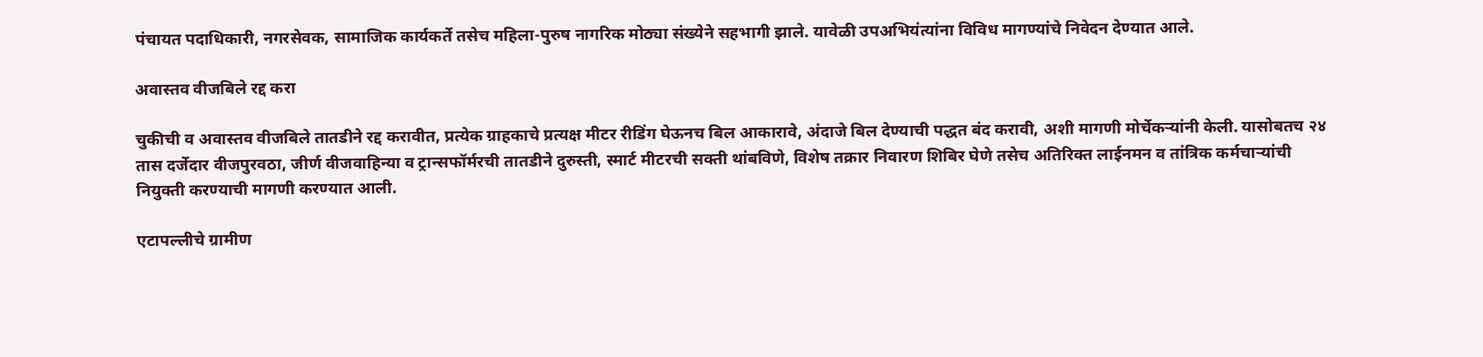पंचायत पदाधिकारी, नगरसेवक, सामाजिक कार्यकर्ते तसेच महिला-पुरुष नागरिक मोठ्या संख्येने सहभागी झाले. यावेळी उपअभियंत्यांना विविध मागण्यांचे निवेदन देण्यात आले.

अवास्तव वीजबिले रद्द करा

चुकीची व अवास्तव वीजबिले तातडीने रद्द करावीत, प्रत्येक ग्राहकाचे प्रत्यक्ष मीटर रीडिंग घेऊनच बिल आकारावे, अंदाजे बिल देण्याची पद्धत बंद करावी, अशी मागणी मोर्चेकऱ्यांनी केली. यासोबतच २४ तास दर्जेदार वीजपुरवठा, जीर्ण वीजवाहिन्या व ट्रान्सफॉर्मरची तातडीने दुरुस्ती, स्मार्ट मीटरची सक्ती थांबविणे, विशेष तक्रार निवारण शिबिर घेणे तसेच अतिरिक्त लाईनमन व तांत्रिक कर्मचाऱ्यांची नियुक्ती करण्याची मागणी करण्यात आली.

एटापल्लीचे ग्रामीण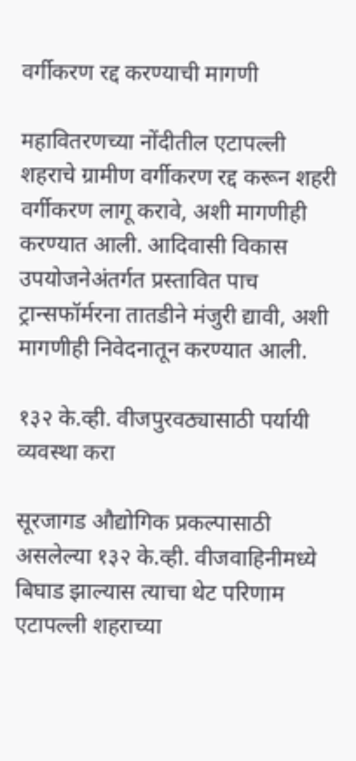वर्गीकरण रद्द करण्याची मागणी

महावितरणच्या नोंदीतील एटापल्ली शहराचे ग्रामीण वर्गीकरण रद्द करून शहरी वर्गीकरण लागू करावे, अशी मागणीही करण्यात आली. आदिवासी विकास उपयोजनेअंतर्गत प्रस्तावित पाच ट्रान्सफॉर्मरना तातडीने मंजुरी द्यावी, अशी मागणीही निवेदनातून करण्यात आली.

१३२ के.व्ही. वीजपुरवठ्यासाठी पर्यायी व्यवस्था करा

सूरजागड औद्योगिक प्रकल्पासाठी असलेल्या १३२ के.व्ही. वीजवाहिनीमध्ये बिघाड झाल्यास त्याचा थेट परिणाम एटापल्ली शहराच्या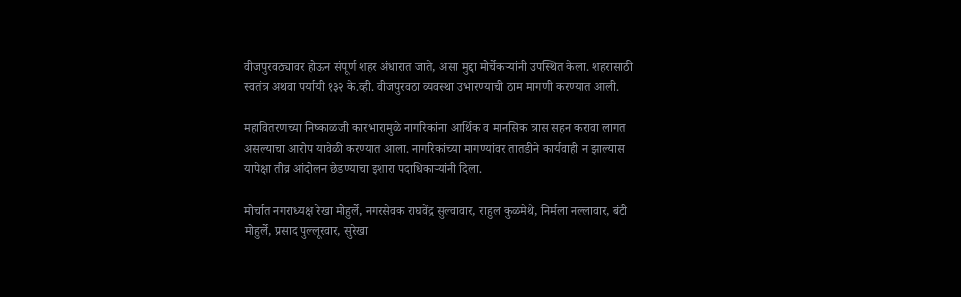वीजपुरवठ्यावर होऊन संपूर्ण शहर अंधारात जाते, असा मुद्दा मोर्चेकऱ्यांनी उपस्थित केला. शहरासाठी स्वतंत्र अथवा पर्यायी १३२ के.व्ही. वीजपुरवठा व्यवस्था उभारण्याची ठाम मागणी करण्यात आली.

महावितरणच्या निष्काळजी कारभारामुळे नागरिकांना आर्थिक व मानसिक त्रास सहन करावा लागत असल्याचा आरोप यावेळी करण्यात आला. नागरिकांच्या मागण्यांवर तातडीने कार्यवाही न झाल्यास यापेक्षा तीव्र आंदोलन छेडण्याचा इशारा पदाधिकाऱ्यांनी दिला.

मोर्चात नगराध्यक्ष रेखा मोहुर्ले, नगरसेवक राघवेंद्र सुल्वावार, राहुल कुळमेथे, निर्मला नल्लावार, बंटी मोहुर्ले, प्रसाद पुल्लूरवार, सुरेखा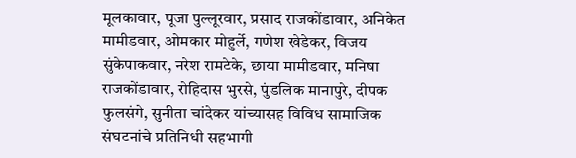मूलकावार, पूजा पुल्लूरवार, प्रसाद राजकोंडावार, अनिकेत मामीडवार, ओमकार मोहुर्ले, गणेश खेडेकर, विजय सुंकेपाकवार, नरेश रामटेके, छाया मामीडवार, मनिषा राजकोंडावार, रोहिदास भुरसे, पुंडलिक मानापुरे, दीपक फुलसंगे, सुनीता चांदेकर यांच्यासह विविध सामाजिक संघटनांचे प्रतिनिधी सहभागी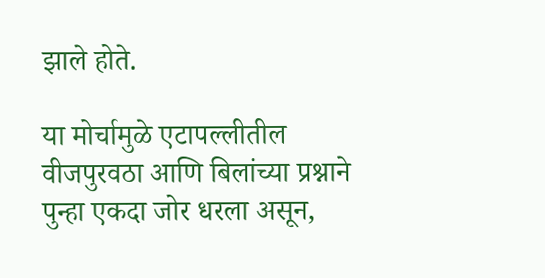झाले होते.

या मोर्चामुळे एटापल्लीतील वीजपुरवठा आणि बिलांच्या प्रश्नाने पुन्हा एकदा जोर धरला असून,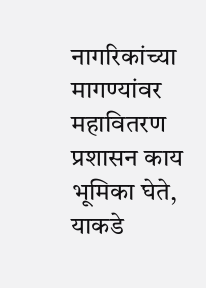नागरिकांच्या मागण्यांवर महावितरण प्रशासन काय भूमिका घेते, याकडे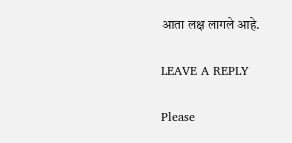आता लक्ष लागले आहे.

LEAVE A REPLY

Please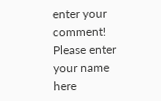enter your comment!
Please enter your name here